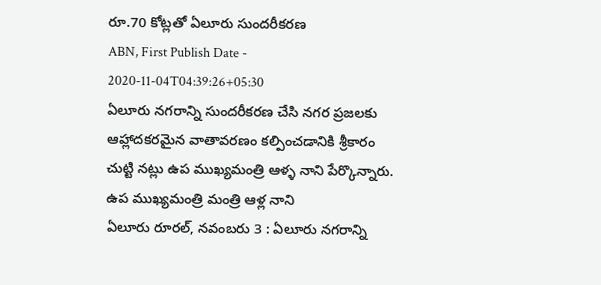రూ.70 కోట్లతో ఏలూరు సుందరీకరణ
ABN, First Publish Date - 2020-11-04T04:39:26+05:30
ఏలూరు నగరాన్ని సుందరీకరణ చేసి నగర ప్రజలకు ఆహ్లాదకరమైన వాతావరణం కల్పించడానికి శ్రీకారం చుట్టి నట్లు ఉప ముఖ్యమంత్రి ఆళ్ళ నాని పేర్కొన్నారు.
ఉప ముఖ్యమంత్రి మంత్రి ఆళ్ల నాని
ఏలూరు రూరల్, నవంబరు 3 : ఏలూరు నగరాన్ని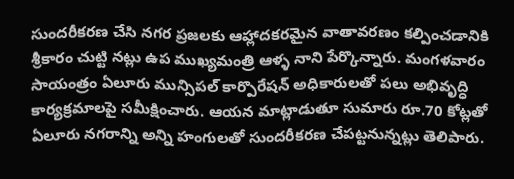సుందరీకరణ చేసి నగర ప్రజలకు ఆహ్లాదకరమైన వాతావరణం కల్పించడానికి శ్రీకారం చుట్టి నట్లు ఉప ముఖ్యమంత్రి ఆళ్ళ నాని పేర్కొన్నారు. మంగళవారం సాయంత్రం ఏలూరు మున్సిపల్ కార్పొరేషన్ అధికారులతో పలు అభివృద్ధి కార్యక్రమాలపై సమీక్షించారు. ఆయన మాట్లాడుతూ సుమారు రూ.70 కోట్లతో ఏలూరు నగరాన్ని అన్ని హంగులతో సుందరీకరణ చేపట్టనున్నట్లు తెలిపారు.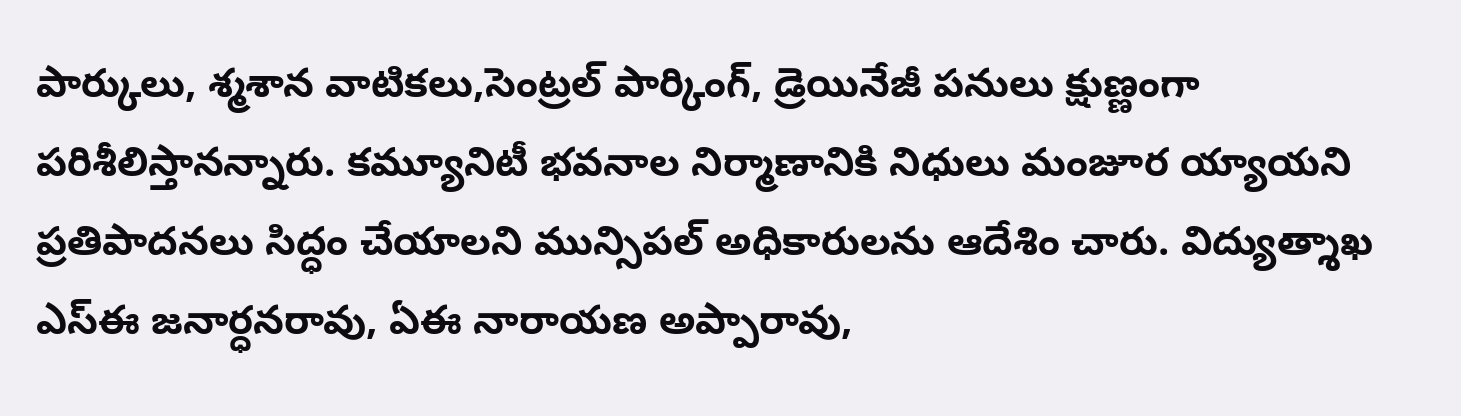పార్కులు, శ్మశాన వాటికలు,సెంట్రల్ పార్కింగ్, డ్రెయినేజీ పనులు క్షుణ్ణంగా పరిశీలిస్తానన్నారు. కమ్యూనిటీ భవనాల నిర్మాణానికి నిధులు మంజూర య్యాయని ప్రతిపాదనలు సిద్ధం చేయాలని మున్సిపల్ అధికారులను ఆదేశిం చారు. విద్యుత్శాఖ ఎస్ఈ జనార్ధనరావు, ఏఈ నారాయణ అప్పారావు,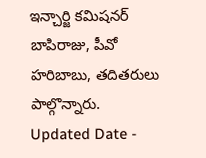ఇన్చార్జి కమిషనర్ బాపిరాజు, పీవో హరిబాబు, తదితరులు పాల్గొన్నారు.
Updated Date -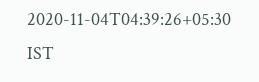2020-11-04T04:39:26+05:30 IST